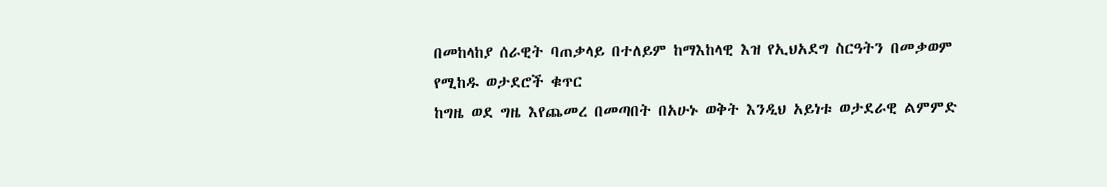በመከላከያ ሰራዊት ባጠቃላይ በተለይም ከማእከላዊ እዝ የኢህአደግ ስርዓትን በመቃወም የሚከዱ ወታደሮች ቁጥር
ከግዜ ወደ ግዜ እየጨመረ በመጣበት በአሁኑ ወቅት እንዲህ አይነቱ ወታደራዊ ልምምድ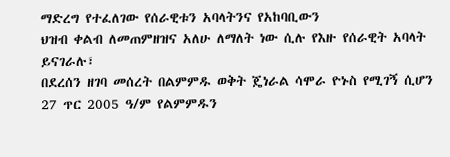ማድረግ የተፈለገው የሰራዊቱን አባላትንና የአከባቢውን
ህዝብ ቀልብ ለመጠምዘዝና አለሁ ለማለት ነው ሲሉ የእዙ የሰራዊት አባላት ይናገራሉ፣
በደረሰን ዘገባ መሰረት በልምምዱ ወቅት ጄነራል ሳሞራ ዮኑስ የሚገኝ ሲሆን 27 ጥር 2005 ዓ/ም የልምምዱን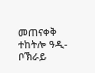መጠናቀቅ ተከትሎ ዓዲ-ቦኽራይ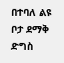በተባለ ልዩ ቦታ ደማቅ ድግስ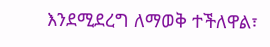እንደሚደረግ ለማወቅ ተችለዋል፣